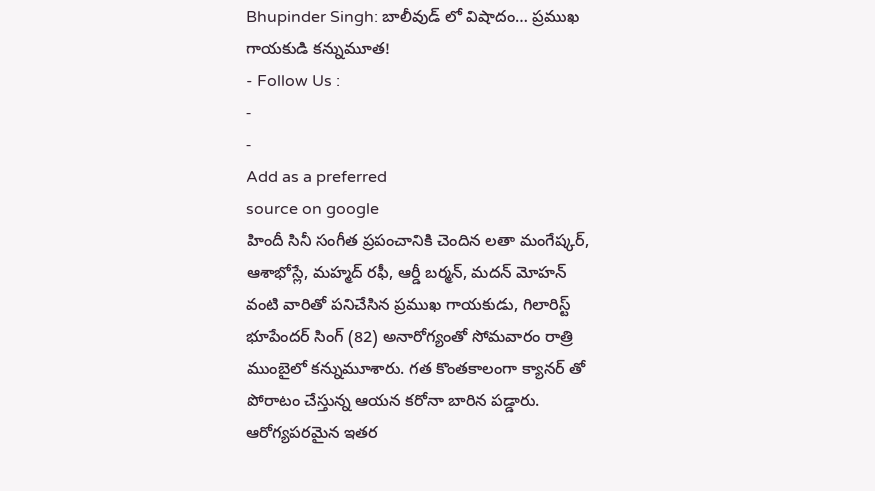Bhupinder Singh: బాలీవుడ్ లో విషాదం… ప్రముఖ గాయకుడి కన్నుమూత!
- Follow Us :
-
-
Add as a preferred
source on google
హిందీ సినీ సంగీత ప్రపంచానికి చెందిన లతా మంగేష్కర్, ఆశాభోస్లే, మహ్మద్ రఫీ, ఆర్డీ బర్మన్, మదన్ మోహన్ వంటి వారితో పనిచేసిన ప్రముఖ గాయకుడు, గిలారిస్ట్ భూపేందర్ సింగ్ (82) అనారోగ్యంతో సోమవారం రాత్రి ముంబైలో కన్నుమూశారు. గత కొంతకాలంగా క్యానర్ తో పోరాటం చేస్తున్న ఆయన కరోనా బారిన పడ్డారు. ఆరోగ్యపరమైన ఇతర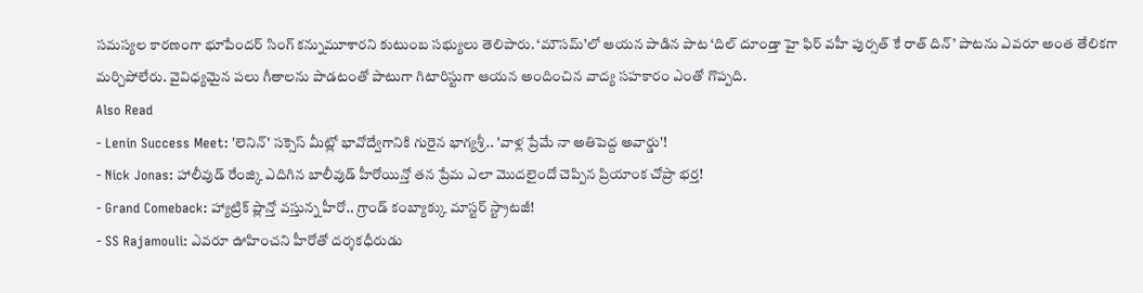సమస్యల కారణంగా భూపేందర్ సింగ్ కన్నుమూశారని కుటుంబ సభ్యులు తెలిపారు. ‘మౌసమ్’లో ఆయన పాడిన పాట ‘దిల్ దూండ్తా హై ఫిర్ వహీ పుర్సత్ కే రాత్ దిన్’ పాటను ఎవరూ అంత తేలికగా మర్చిపోలేరు. వైవిధ్యమైన పలు గీతాలను పాడటంతో పాటుగా గిటారిస్టుగా ఆయన అందించిన వాద్య సహకారం ఎంతో గొప్పది.
Also Read
- Lenin Success Meet: 'లెనిన్' సక్సెస్ మీట్లో భావోద్వేగానికి గురైన భాగ్యశ్రీ.. 'వాళ్ల ప్రేమే నా అతిపెద్ద అవార్డు'!
- Nick Jonas: హాలీవుడ్ రేంజ్కి ఎదిగిన బాలీవుడ్ హీరోయిన్తో తన ప్రేమ ఎలా మొదలైందో చెప్పిన ప్రియాంక చోప్రా భర్త!
- Grand Comeback: హ్యాట్రిక్ ప్లాన్తో వస్తున్న హీరో.. గ్రాండ్ కంబ్యాక్కు మాస్టర్ స్ట్రాటజీ!
- SS Rajamouli: ఎవరూ ఊహించని హీరోతో దర్శకధీరుడు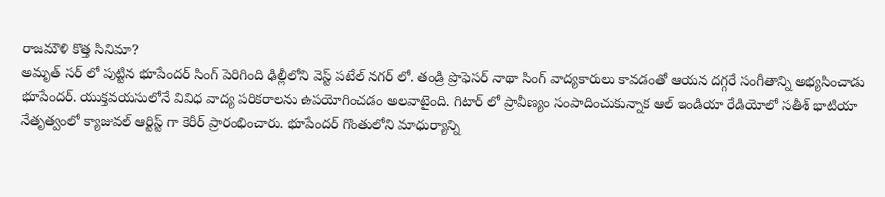రాజమౌళి కొత్త సినిమా?
అమృత్ సర్ లో పుట్టిన భూపేందర్ సింగ్ పెరిగింది ఢిల్లీలోని వెస్ట్ పటేల్ నగర్ లో. తండ్రి ప్రొఫెసర్ నాథా సింగ్ వాద్యకారులు కావడంతో ఆయన దగ్గరే సంగీతాన్ని అభ్యసించాడు భూపేందర్. యుక్తవయసులోనే వివిధ వాద్య పరికరాలను ఉపయోగించడం అలవాటైంది. గిటార్ లో ప్రావీణ్యం సంపాదించుకున్నాక ఆల్ ఇండియా రేడియోలో సతీశ్ భాటియా నేతృత్వంలో క్యాజువల్ ఆర్టిస్ట్ గా కెరీర్ ప్రారంభించారు. భూపేందర్ గొంతులోని మాధుర్యాన్ని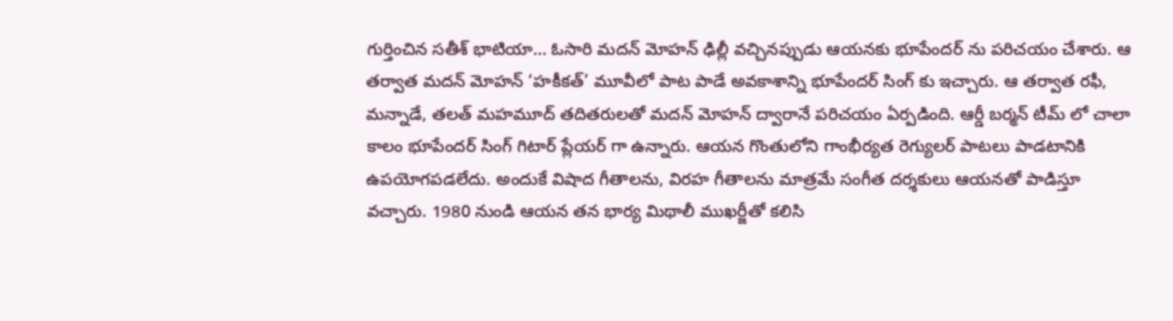గుర్తించిన సతీశ్ భాటియా… ఓసారి మదన్ మోహన్ ఢిల్లీ వచ్చినప్పుడు ఆయనకు భూపేందర్ ను పరిచయం చేశారు. ఆ తర్వాత మదన్ మోహన్ ‘హకీకత్’ మూవీలో పాట పాడే అవకాశాన్ని భూపేందర్ సింగ్ కు ఇచ్చారు. ఆ తర్వాత రఫీ, మన్నాడే, తలత్ మహమూద్ తదితరులతో మదన్ మోహన్ ద్వారానే పరిచయం ఏర్పడింది. ఆర్డీ బర్మన్ టీమ్ లో చాలా కాలం భూపేందర్ సింగ్ గిటార్ ప్లేయర్ గా ఉన్నారు. ఆయన గొంతులోని గాంభీర్యత రెగ్యులర్ పాటలు పాడటానికి ఉపయోగపడలేదు. అందుకే విషాద గీతాలను, విరహ గీతాలను మాత్రమే సంగీత దర్శకులు ఆయనతో పాడిస్తూ వచ్చారు. 1980 నుండి ఆయన తన భార్య మిథాలీ ముఖర్జీతో కలిసి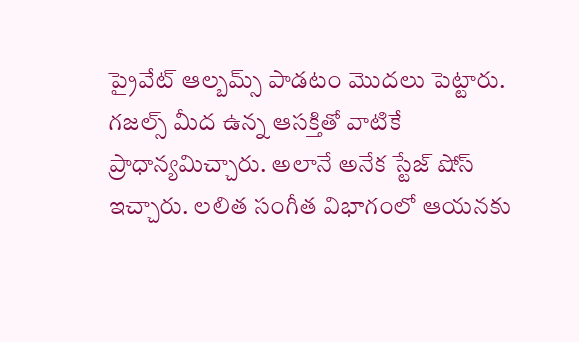ప్రైవేట్ ఆల్బమ్స్ పాడటం మొదలు పెట్టారు. గజల్స్ మీద ఉన్న ఆసక్తితో వాటికే ప్రాధాన్యమిచ్చారు. అలానే అనేక స్టేజ్ షోస్ ఇచ్చారు. లలిత సంగీత విభాగంలో ఆయనకు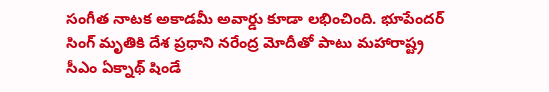సంగీత నాటక అకాడమీ అవార్డు కూడా లభించింది. భూపేందర్ సింగ్ మృతికి దేశ ప్రధాని నరేంద్ర మోదీతో పాటు మహారాష్ట్ర సీఎం ఏక్నాథ్ షిండే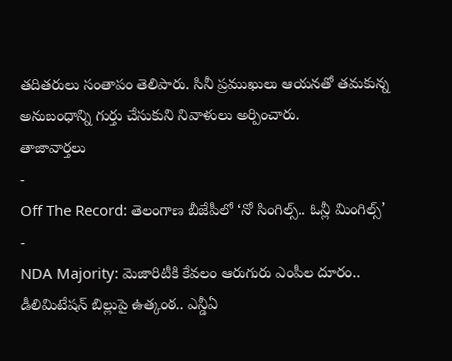తదితరులు సంతాపం తెలిపారు. సినీ ప్రముఖులు ఆయనతో తమకున్న అనుబంధాన్ని గుర్తు చేసుకుని నివాళులు అర్పించారు.
తాజావార్తలు
-
Off The Record: తెలంగాణ బీజేపీలో ‘నో సింగిల్స్.. ఓన్లీ మింగిల్స్’
-
NDA Majority: మెజారిటీకి కేవలం ఆరుగురు ఎంపీల దూరం.. డీలిమిటేషన్ బిల్లుపై ఉత్కంఠ.. ఎన్డీఏ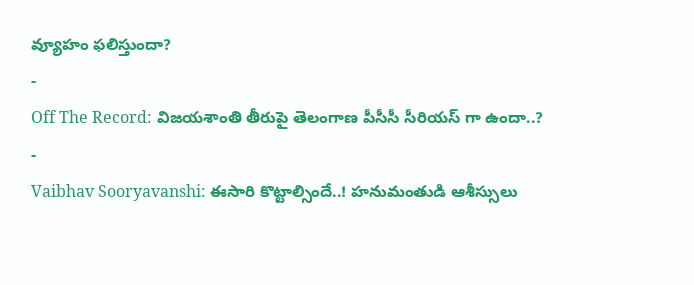వ్యూహం ఫలిస్తుందా?
-
Off The Record: విజయశాంతి తీరుపై తెలంగాణ పీసీసీ సీరియస్ గా ఉందా..?
-
Vaibhav Sooryavanshi: ఈసారి కొట్టాల్సిందే..! హనుమంతుడి ఆశీస్సులు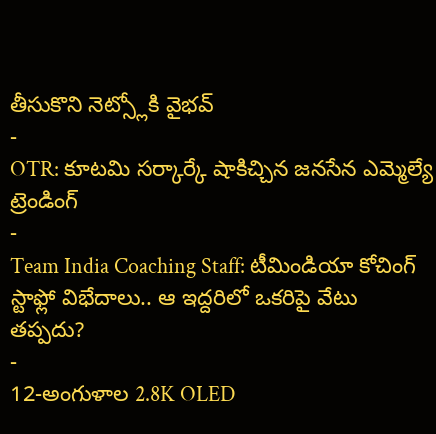తీసుకొని నెట్స్లోకి వైభవ్
-
OTR: కూటమి సర్కార్కే షాకిచ్చిన జనసేన ఎమ్మెల్యే
ట్రెండింగ్
-
Team India Coaching Staff: టీమిండియా కోచింగ్ స్టాఫ్లో విభేదాలు.. ఆ ఇద్దరిలో ఒకరిపై వేటు తప్పదు?
-
12-అంగుళాల 2.8K OLED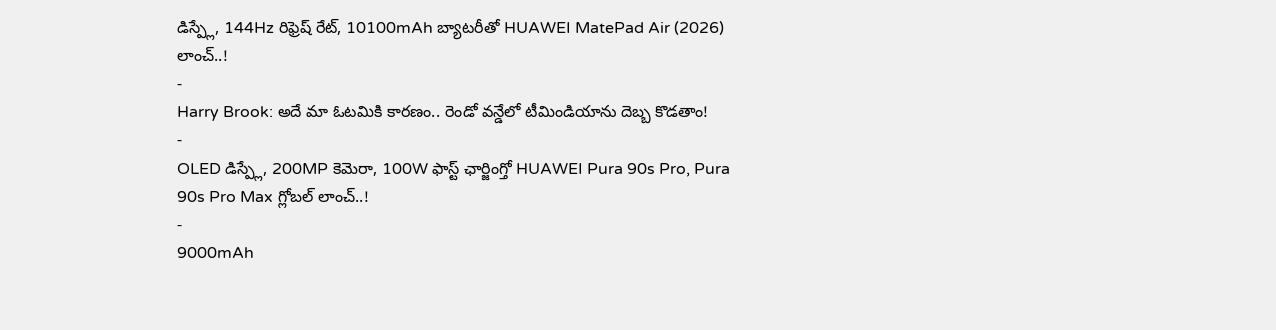డిస్ప్లే, 144Hz రిఫ్రెష్ రేట్, 10100mAh బ్యాటరీతో HUAWEI MatePad Air (2026) లాంచ్..!
-
Harry Brook: అదే మా ఓటమికి కారణం.. రెండో వన్డేలో టీమిండియాను దెబ్బ కొడతాం!
-
OLED డిస్ప్లే, 200MP కెమెరా, 100W ఫాస్ట్ ఛార్జింగ్తో HUAWEI Pura 90s Pro, Pura 90s Pro Max గ్లోబల్ లాంచ్..!
-
9000mAh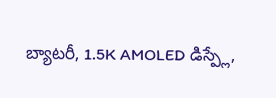బ్యాటరీ, 1.5K AMOLED డిస్ప్లే,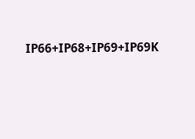IP66+IP68+IP69+IP69K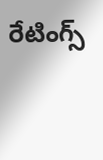రేటింగ్స్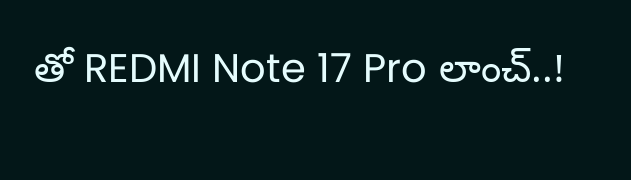తో REDMI Note 17 Pro లాంచ్..!